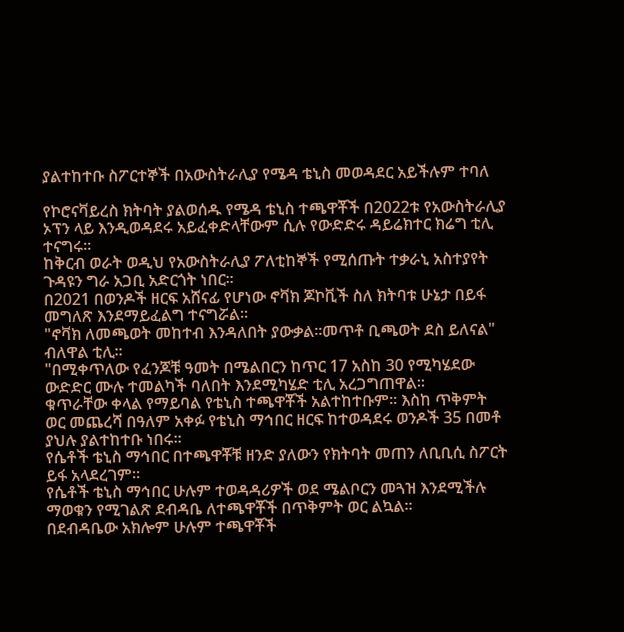ያልተከተቡ ስፖርተኞች በአውስትራሊያ የሜዳ ቴኒስ መወዳደር አይችሉም ተባለ

የኮሮናቫይረስ ክትባት ያልወሰዱ የሜዳ ቴኒስ ተጫዋቾች በ2022ቱ የአውስትራሊያ ኦፕን ላይ እንዲወዳደሩ አይፈቀድላቸውም ሲሉ የውድድሩ ዳይሬክተር ክሬግ ቲሊ ተናግሩ።
ከቅርብ ወራት ወዲህ የአውስትራሊያ ፖለቲከኞች የሚሰጡት ተቃራኒ አስተያየት ጉዳዩን ግራ አጋቢ አድርጎት ነበር።
በ2021 በወንዶች ዘርፍ አሸናፊ የሆነው ኖቫክ ጆኮቪች ስለ ክትባቱ ሁኔታ በይፋ መግለጽ እንደማይፈልግ ተናግሯል።
"ኖቫክ ለመጫወት መከተብ እንዳለበት ያውቃል።መጥቶ ቢጫወት ደስ ይለናል" ብለዋል ቲሊ።
"በሚቀጥለው የፈንጆቹ ዓመት በሜልበርን ከጥር 17 አስከ 30 የሚካሄደው ውድድር ሙሉ ተመልካች ባለበት እንደሚካሄድ ቲሊ አረጋግጠዋል።
ቁጥራቸው ቀላል የማይባል የቴኒስ ተጫዋቾች አልተከተቡም። እስከ ጥቅምት ወር መጨረሻ በዓለም አቀፉ የቴኒስ ማኅበር ዘርፍ ከተወዳደሩ ወንዶች 35 በመቶ ያህሉ ያልተከተቡ ነበሩ።
የሴቶች ቴኒስ ማኅበር በተጫዋቾቹ ዘንድ ያለውን የክትባት መጠን ለቢቢሲ ስፖርት ይፋ አላደረገም።
የሴቶች ቴኒስ ማኅበር ሁሉም ተወዳዳሪዎች ወደ ሜልቦርን መጓዝ እንደሚችሉ ማወቁን የሚገልጽ ደብዳቤ ለተጫዋቾች በጥቅምት ወር ልኳል።
በደብዳቤው አክሎም ሁሉም ተጫዋቾች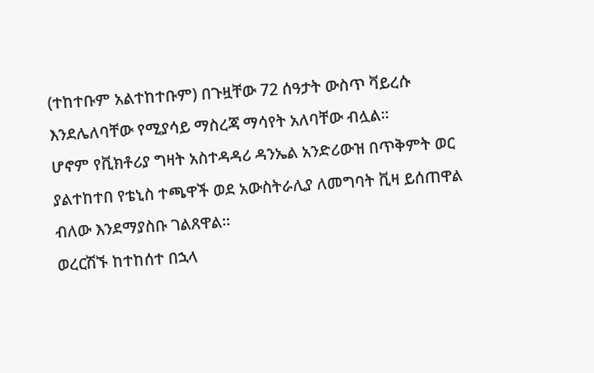(ተከተቡም አልተከተቡም) በጉዟቸው 72 ሰዓታት ውስጥ ቫይረሱ እንደሌለባቸው የሚያሳይ ማስረጃ ማሳየት አለባቸው ብሏል።
ሆኖም የቪክቶሪያ ግዛት አስተዳዳሪ ዳንኤል አንድሪውዝ በጥቅምት ወር ያልተከተበ የቴኒስ ተጫዋች ወደ አውስትራሊያ ለመግባት ቪዛ ይሰጠዋል ብለው እንደማያስቡ ገልጸዋል።
ወረርሽኙ ከተከሰተ በኋላ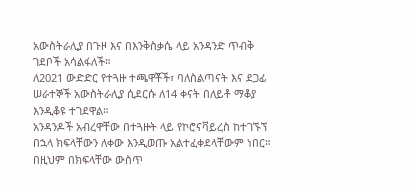አውስትራሊያ በጉዞ እና በእንቅስቃሴ ላይ አንዳንድ ጥብቅ ገደቦች አሳልፋለች።
ለ2021 ውድድር የተጓዙ ተጫዋቾች፣ ባለስልጣናት እና ደጋፊ ሠራተኞች አውስትራሊያ ሲደርሱ ለ14 ቀናት በለይቶ ማቆያ እንዲቆዩ ተገደዋል።
አንዳንዶች አብረዋቸው በተጓዙት ላይ የኮሮናቫይረስ ከተገኙኘ በኋላ ክፍላቸውን ለቀው እንዲወጡ አልተፈቀደላቸውም ነበር። በዚህም በክፍላቸው ውስጥ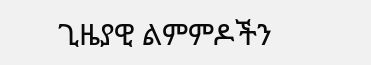ጊዜያዊ ልምምዶችን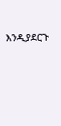እንዲያደርጉ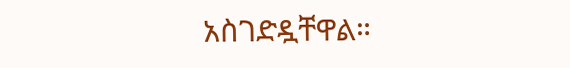አስገድዷቸዋል።